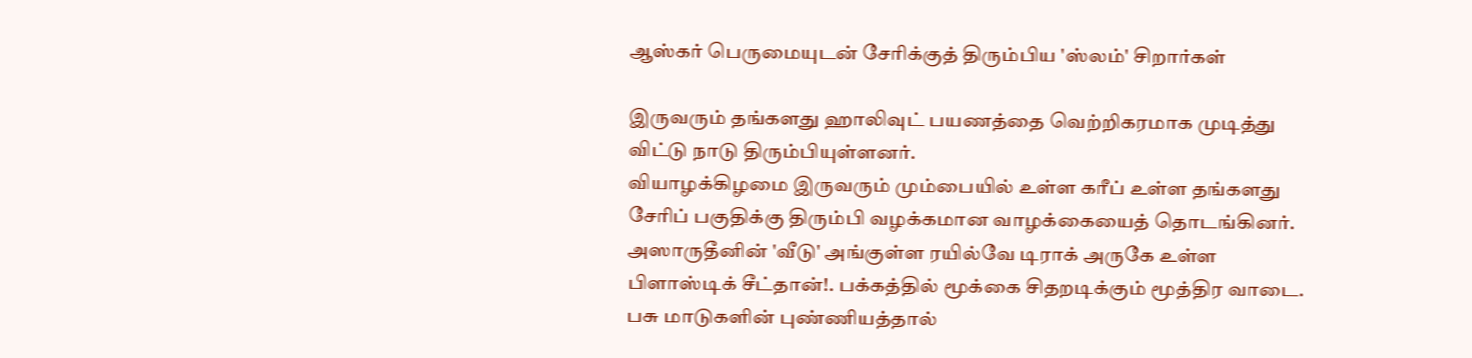ஆஸ்கர் பெருமையுடன் சேரிக்குத் திரும்பிய 'ஸ்லம்' சிறார்கள்

இருவரும் தங்களது ஹாலிவுட் பயணத்தை வெற்றிகரமாக முடித்து விட்டு நாடு திரும்பியுள்ளனர்.
வியாழக்கிழமை இருவரும் மும்பையில் உள்ள கரீப் உள்ள தங்களது சேரிப் பகுதிக்கு திரும்பி வழக்கமான வாழக்கையைத் தொடங்கினர்.
அஸாருதீனின் 'வீடு' அங்குள்ள ரயில்வே டிராக் அருகே உள்ள பிளாஸ்டிக் சீட்தான்!. பக்கத்தில் மூக்கை சிதறடிக்கும் மூத்திர வாடை. பசு மாடுகளின் புண்ணியத்தால்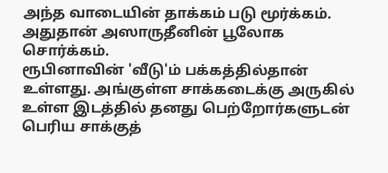அந்த வாடையின் தாக்கம் படு மூர்க்கம். அதுதான் அஸாருதீனின் பூலோக சொர்க்கம்.
ரூபினாவின் 'வீடு'ம் பக்கத்தில்தான் உள்ளது. அங்குள்ள சாக்கடைக்கு அருகில் உள்ள இடத்தில் தனது பெற்றோர்களுடன் பெரிய சாக்குத்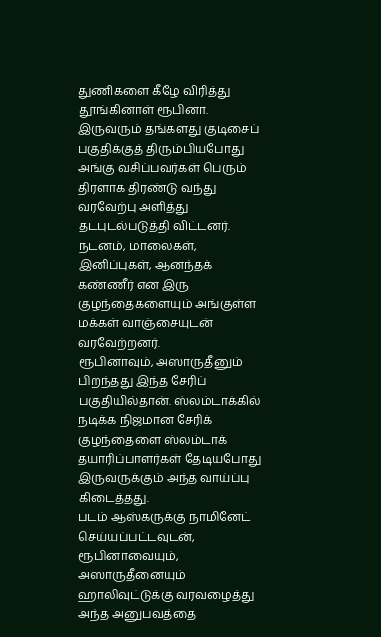துணிகளை கீழே விரித்து தூங்கினாள் ரூபினா.
இருவரும் தங்களது குடிசைப் பகுதிக்குத் திரும்பியபோது அங்கு வசிப்பவர்கள் பெரும் திரளாக திரண்டு வந்து வரவேற்பு அளித்து தடபுடல்படுத்தி விட்டனர். நடனம், மாலைகள், இனிப்புகள், ஆனந்தக் கண்ணீர் என இரு குழந்தைகளையும் அங்குள்ள மக்கள் வாஞ்சையுடன் வரவேற்றனர்.
ரூபினாவும், அஸாருதீனும் பிறந்தது இந்த சேரிப் பகுதியில்தான். ஸ்லம்டாக்கில் நடிக்க நிஜமான சேரிக் குழந்தைளை ஸ்லம்டாக் தயாரிப்பாளர்கள் தேடியபோது இருவருக்கும் அந்த வாய்ப்பு கிடைத்தது.
படம் ஆஸ்கருக்கு நாமினேட் செய்யப்பட்டவுடன், ரூபினாவையும், அஸாருதீனையும் ஹாலிவுட்டுக்கு வரவழைத்து அந்த அனுபவத்தை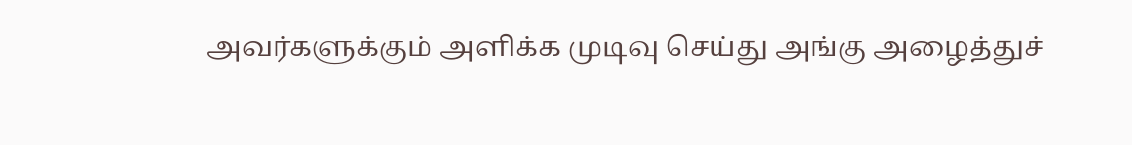அவர்களுக்கும் அளிக்க முடிவு செய்து அங்கு அழைத்துச்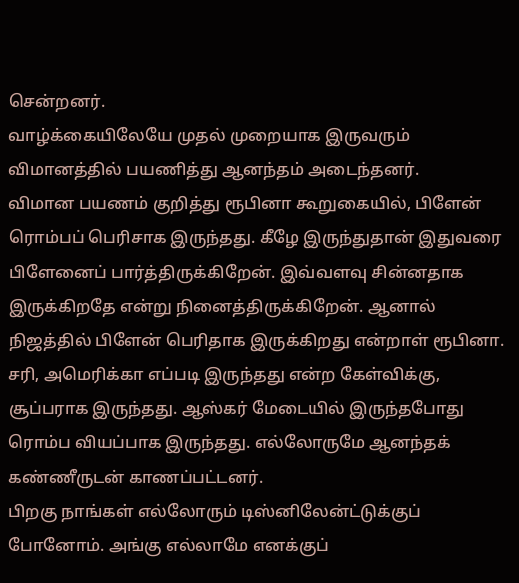சென்றனர்.
வாழ்க்கையிலேயே முதல் முறையாக இருவரும் விமானத்தில் பயணித்து ஆனந்தம் அடைந்தனர்.
விமான பயணம் குறித்து ரூபினா கூறுகையில், பிளேன் ரொம்பப் பெரிசாக இருந்தது. கீழே இருந்துதான் இதுவரை பிளேனைப் பார்த்திருக்கிறேன். இவ்வளவு சின்னதாக இருக்கிறதே என்று நினைத்திருக்கிறேன். ஆனால் நிஜத்தில் பிளேன் பெரிதாக இருக்கிறது என்றாள் ரூபினா.
சரி, அமெரிக்கா எப்படி இருந்தது என்ற கேள்விக்கு, சூப்பராக இருந்தது. ஆஸ்கர் மேடையில் இருந்தபோது ரொம்ப வியப்பாக இருந்தது. எல்லோருமே ஆனந்தக் கண்ணீருடன் காணப்பட்டனர்.
பிறகு நாங்கள் எல்லோரும் டிஸ்னிலேன்ட்டுக்குப் போனோம். அங்கு எல்லாமே எனக்குப்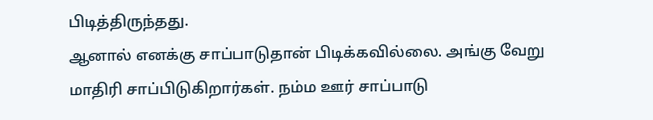பிடித்திருந்தது.
ஆனால் எனக்கு சாப்பாடுதான் பிடிக்கவில்லை. அங்கு வேறு மாதிரி சாப்பிடுகிறார்கள். நம்ம ஊர் சாப்பாடு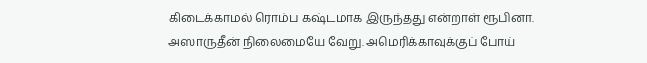கிடைக்காமல் ரொம்ப கஷ்டமாக இருந்தது என்றாள் ரூபினா.
அஸாருதீன் நிலைமையே வேறு. அமெரிக்காவுக்குப் போய்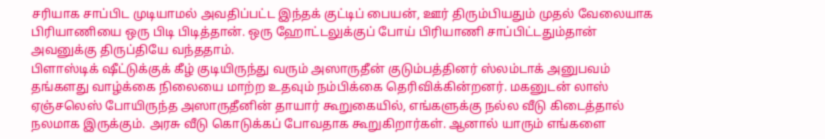சரியாக சாப்பிட முடியாமல் அவதிப்பட்ட இந்தக் குட்டிப் பையன், ஊர் திரும்பியதும் முதல் வேலையாக பிரியாணியை ஒரு பிடி பிடித்தான். ஒரு ஹோட்டலுக்குப் போய் பிரியாணி சாப்பிட்டதும்தான் அவனுக்கு திருப்தியே வந்ததாம்.
பிளாஸ்டிக் ஷீட்டுக்குக் கீழ் குடியிருந்து வரும் அஸாருதீன் குடும்பத்தினர் ஸ்லம்டாக் அனுபவம் தங்களது வாழ்க்கை நிலையை மாற்ற உதவும் நம்பிக்கை தெரிவிக்கின்றனர். மகனுடன் லாஸ் ஏஞ்சலெஸ் போயிருந்த அஸாருதீனின் தாயார் கூறுகையில், எங்களுக்கு நல்ல வீடு கிடைத்தால் நலமாக இருக்கும். அரசு வீடு கொடுக்கப் போவதாக கூறுகிறார்கள். ஆனால் யாரும் எங்களை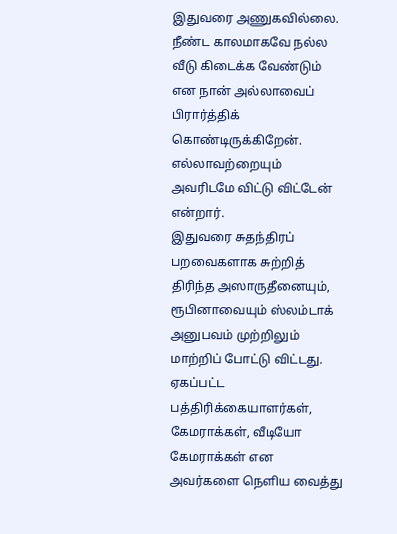இதுவரை அணுகவில்லை.
நீண்ட காலமாகவே நல்ல வீடு கிடைக்க வேண்டும் என நான் அல்லாவைப் பிரார்த்திக் கொண்டிருக்கிறேன். எல்லாவற்றையும் அவரிடமே விட்டு விட்டேன் என்றார்.
இதுவரை சுதந்திரப் பறவைகளாக சுற்றித் திரிந்த அஸாருதீனையும், ரூபினாவையும் ஸ்லம்டாக் அனுபவம் முற்றிலும் மாற்றிப் போட்டு விட்டது. ஏகப்பட்ட பத்திரிக்கையாளர்கள், கேமராக்கள், வீடியோ கேமராக்கள் என அவர்களை நெளிய வைத்து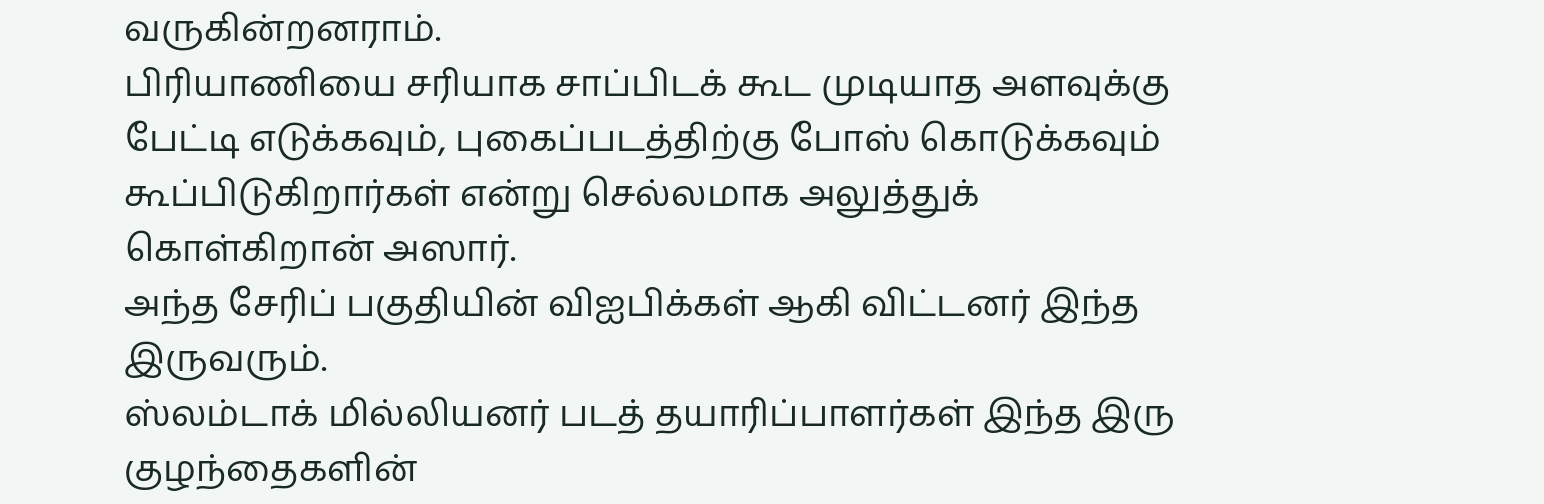வருகின்றனராம்.
பிரியாணியை சரியாக சாப்பிடக் கூட முடியாத அளவுக்கு பேட்டி எடுக்கவும், புகைப்படத்திற்கு போஸ் கொடுக்கவும் கூப்பிடுகிறார்கள் என்று செல்லமாக அலுத்துக் கொள்கிறான் அஸார்.
அந்த சேரிப் பகுதியின் விஐபிக்கள் ஆகி விட்டனர் இந்த இருவரும்.
ஸ்லம்டாக் மில்லியனர் படத் தயாரிப்பாளர்கள் இந்த இரு குழந்தைகளின்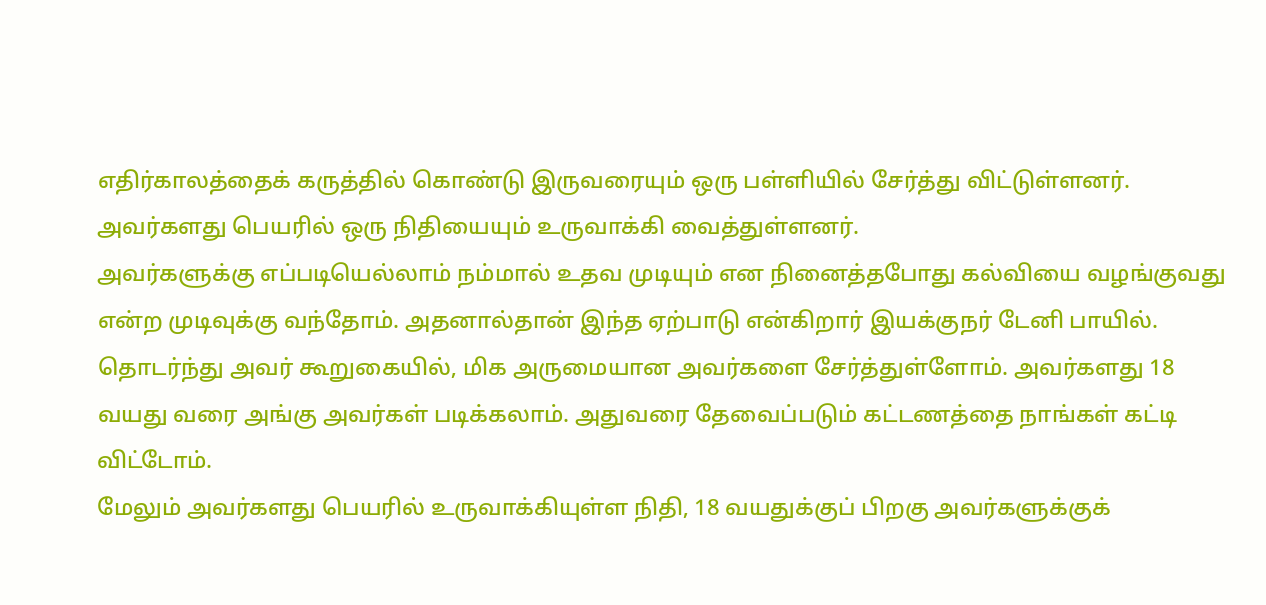எதிர்காலத்தைக் கருத்தில் கொண்டு இருவரையும் ஒரு பள்ளியில் சேர்த்து விட்டுள்ளனர். அவர்களது பெயரில் ஒரு நிதியையும் உருவாக்கி வைத்துள்ளனர்.
அவர்களுக்கு எப்படியெல்லாம் நம்மால் உதவ முடியும் என நினைத்தபோது கல்வியை வழங்குவது என்ற முடிவுக்கு வந்தோம். அதனால்தான் இந்த ஏற்பாடு என்கிறார் இயக்குநர் டேனி பாயில்.
தொடர்ந்து அவர் கூறுகையில், மிக அருமையான அவர்களை சேர்த்துள்ளோம். அவர்களது 18 வயது வரை அங்கு அவர்கள் படிக்கலாம். அதுவரை தேவைப்படும் கட்டணத்தை நாங்கள் கட்டி விட்டோம்.
மேலும் அவர்களது பெயரில் உருவாக்கியுள்ள நிதி, 18 வயதுக்குப் பிறகு அவர்களுக்குக்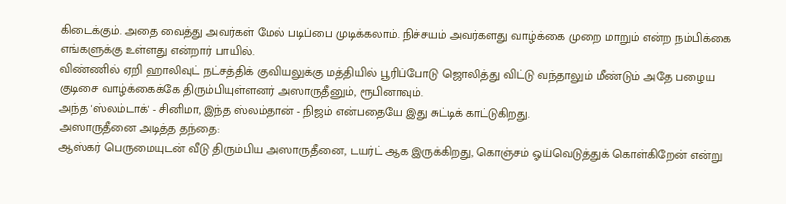கிடைக்கும். அதை வைத்து அவர்கள் மேல் படிப்பை முடிக்கலாம். நிச்சயம் அவர்களது வாழ்க்கை முறை மாறும் என்ற நம்பிக்கை எங்களுக்கு உள்ளது என்றார் பாயில்.
விண்ணில் ஏறி ஹாலிவுட் நட்சத்திக் குவியலுக்கு மத்தியில் பூரிப்போடு ஜொலித்து விட்டு வந்தாலும் மீண்டும் அதே பழைய குடிசை வாழ்க்கைக்கே திரும்பியுள்ளனர் அஸாருதீனும், ரூபினாவும்.
அந்த 'ஸ்லம்டாக்' - சினிமா, இந்த ஸ்லம்தான் - நிஜம் என்பதையே இது சுட்டிக் காட்டுகிறது.
அஸாருதீனை அடித்த தந்தை:
ஆஸ்கர் பெருமையுடன் வீடு திரும்பிய அஸாருதீனை, டயர்ட் ஆக இருக்கிறது, கொஞ்சம் ஓய்வெடுத்துக் கொள்கிறேன் என்று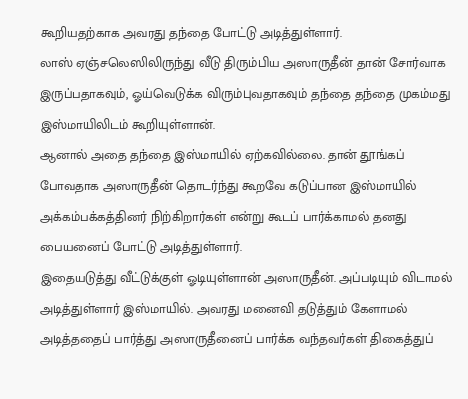கூறியதற்காக அவரது தந்தை போட்டு அடித்துள்ளார்.
லாஸ் ஏஞ்சலெஸிலிருந்து வீடு திரும்பிய அஸாருதீன் தான் சோர்வாக இருப்பதாகவும், ஓய்வெடுக்க விரும்புவதாகவும் தந்தை தந்தை முகம்மது இஸ்மாயிலிடம் கூறியுள்ளான்.
ஆனால் அதை தந்தை இஸ்மாயில் ஏற்கவில்லை. தான் தூங்கப் போவதாக அஸாருதீன் தொடர்ந்து கூறவே கடுப்பான இஸ்மாயில் அக்கம்பக்கத்தினர் நிற்கிறார்கள் என்று கூடப் பார்க்காமல் தனது பையனைப் போட்டு அடித்துள்ளார்.
இதையடுத்து வீட்டுக்குள் ஓடியுள்ளான் அஸாருதீன். அப்படியும் விடாமல் அடித்துள்ளார் இஸ்மாயில். அவரது மனைவி தடுத்தும் கேளாமல் அடித்ததைப் பார்த்து அஸாருதீனைப் பார்க்க வந்தவர்கள் திகைத்துப்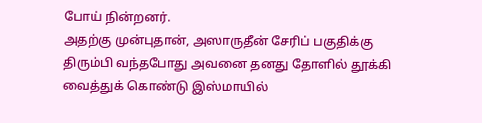போய் நின்றனர்.
அதற்கு முன்புதான், அஸாருதீன் சேரிப் பகுதிக்கு திரும்பி வந்தபோது அவனை தனது தோளில் தூக்கி வைத்துக் கொண்டு இஸ்மாயில்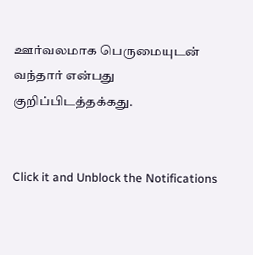ஊர்வலமாக பெருமையுடன் வந்தார் என்பது குறிப்பிடத்தக்கது.


Click it and Unblock the Notifications